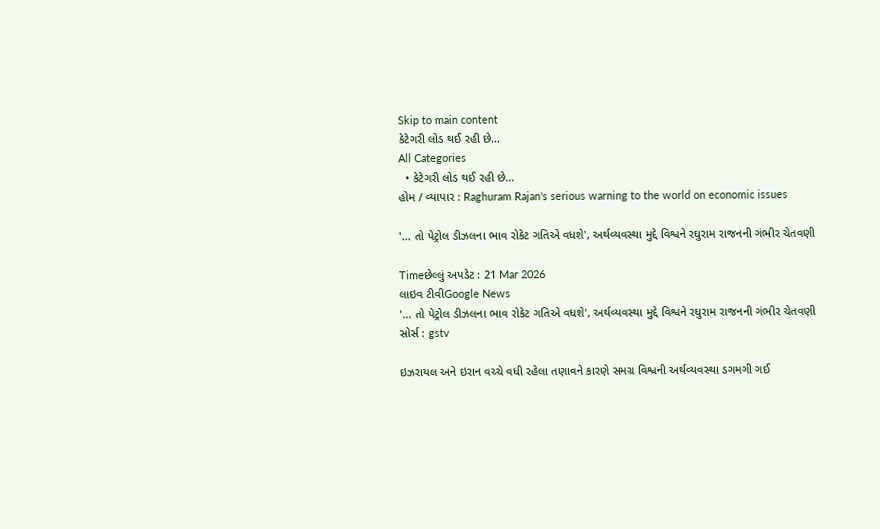Skip to main content
કેટેગરી લોડ થઈ રહી છે...
All Categories
  • કેટેગરી લોડ થઈ રહી છે...
હોમ / વ્યાપાર : Raghuram Rajan's serious warning to the world on economic issues

'... તો પેટ્રોલ ડીઝલના ભાવ રોકેટ ગતિએ વધશે', અર્થવ્યવસ્થા મુદ્દે વિશ્વને રઘુરામ રાજનની ગંભીર ચેતવણી

Timeછેલ્લું અપડેટ : 21 Mar 2026
લાઇવ ટીવીGoogle News
'... તો પેટ્રોલ ડીઝલના ભાવ રોકેટ ગતિએ વધશે', અર્થવ્યવસ્થા મુદ્દે વિશ્વને રઘુરામ રાજનની ગંભીર ચેતવણી
સોર્સ : gstv

ઇઝરાયલ અને ઇરાન વચ્ચે વધી રહેલા તણાવને કારણે સમગ્ર વિશ્વની અર્થવ્યવસ્થા ડગમગી ગઈ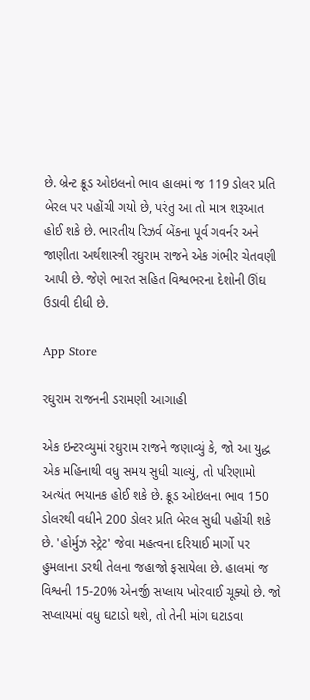છે. બ્રેન્ટ ક્રૂડ ઓઇલનો ભાવ હાલમાં જ 119 ડોલર પ્રતિ બેરલ પર પહોંચી ગયો છે, પરંતુ આ તો માત્ર શરૂઆત હોઈ શકે છે. ભારતીય રિઝર્વ બેંકના પૂર્વ ગવર્નર અને જાણીતા અર્થશાસ્ત્રી રઘુરામ રાજને એક ગંભીર ચેતવણી આપી છે. જેણે ભારત સહિત વિશ્વભરના દેશોની ઊંઘ ઉડાવી દીધી છે.

App Store

રઘુરામ રાજનની ડરામણી આગાહી

એક ઇન્ટરવ્યુમાં રઘુરામ રાજને જણાવ્યું કે, જો આ યુદ્ધ એક મહિનાથી વધુ સમય સુધી ચાલ્યું, તો પરિણામો અત્યંત ભયાનક હોઈ શકે છે. ક્રૂડ ઓઇલના ભાવ 150 ડોલરથી વધીને 200 ડોલર પ્રતિ બેરલ સુધી પહોંચી શકે છે. 'હોર્મુઝ સ્ટ્રેટ' જેવા મહત્વના દરિયાઈ માર્ગો પર હુમલાના ડરથી તેલના જહાજો ફસાયેલા છે. હાલમાં જ વિશ્વની 15-20% એનર્જી સપ્લાય ખોરવાઈ ચૂક્યો છે. જો સપ્લાયમાં વધુ ઘટાડો થશે, તો તેની માંગ ઘટાડવા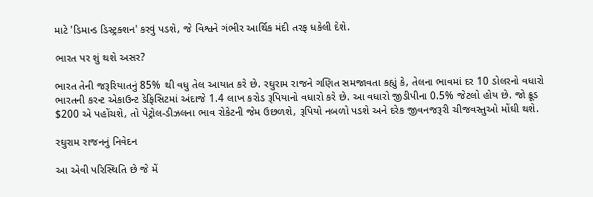માટે 'ડિમાન્ડ ડિસ્ટ્રક્શન' કરવું પડશે, જે વિશ્વને ગંભીર આર્થિક મંદી તરફ ધકેલી દેશે.

ભારત પર શું થશે અસર?

ભારત તેની જરૂરિયાતનું 85% થી વધુ તેલ આયાત કરે છે. રઘુરામ રાજને ગણિત સમજાવતા કહ્યું કે, તેલના ભાવમાં દર 10 ડોલરનો વધારો ભારતની કરન્ટ એકાઉન્ટ ડેફિસિટમાં અંદાજે 1.4 લાખ કરોડ રૂપિયાનો વધારો કરે છે. આ વધારો જીડીપીના 0.5% જેટલો હોય છે. જો ક્રૂડ $200 એ પહોંચશે, તો પેટ્રોલ-ડીઝલના ભાવ રોકેટની જેમ ઉછળશે, રૂપિયો નબળો પડશે અને દરેક જીવનજરૂરી ચીજવસ્તુઓ મોંઘી થશે.

રઘુરામ રાજનનું નિવેદન

આ એવી પરિસ્થિતિ છે જે મેં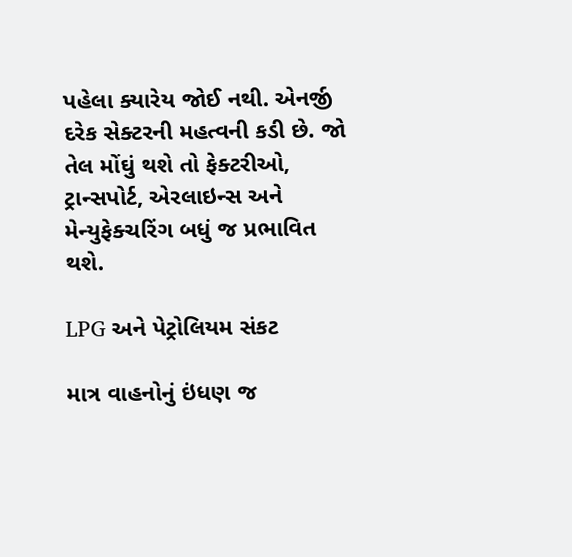પહેલા ક્યારેય જોઈ નથી. એનર્જી દરેક સેક્ટરની મહત્વની કડી છે. જો તેલ મોંઘું થશે તો ફેક્ટરીઓ, ટ્રાન્સપોર્ટ, એરલાઇન્સ અને મેન્યુફેક્ચરિંગ બધું જ પ્રભાવિત થશે.

LPG અને પેટ્રોલિયમ સંકટ

માત્ર વાહનોનું ઇંધણ જ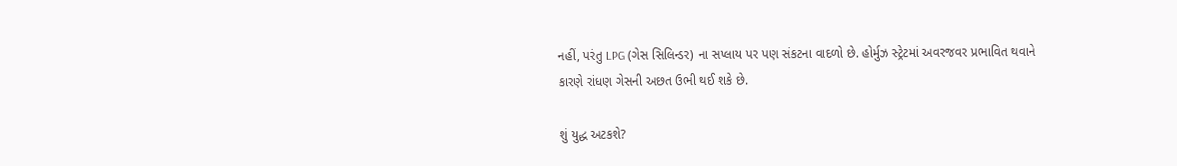નહીં, પરંતુ LPG (ગેસ સિલિન્ડર) ના સપ્લાય પર પણ સંકટના વાદળો છે. હોર્મુઝ સ્ટ્રેટમાં અવરજવર પ્રભાવિત થવાને કારણે રાંધણ ગેસની અછત ઉભી થઈ શકે છે.

શું યુદ્ધ અટકશે?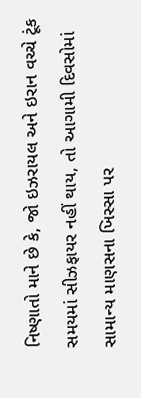નિષ્ણાતો માને છે કે, જો ઇઝરાયલ અને ઇરાન વચ્ચે ટૂંક સમયમાં સીઝફાયર નહીં થાય, તો આગામી દિવસોમાં સામાન્ય માણસના ખિસ્સા પર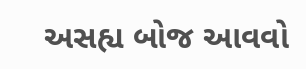અસહ્ય બોજ આવવો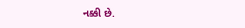નક્કી છે.